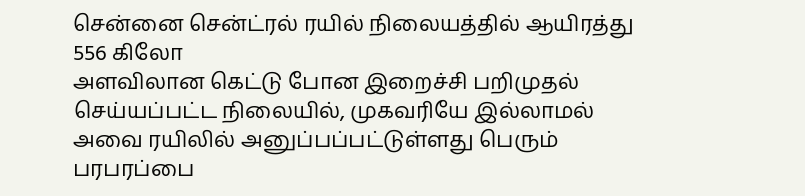சென்னை சென்ட்ரல் ரயில் நிலையத்தில் ஆயிரத்து 556 கிலோ
அளவிலான கெட்டு போன இறைச்சி பறிமுதல் செய்யப்பட்ட நிலையில், முகவரியே இல்லாமல் அவை ரயிலில் அனுப்பப்பட்டுள்ளது பெரும் பரபரப்பை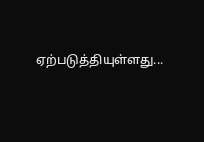ஏற்படுத்தியுள்ளது...